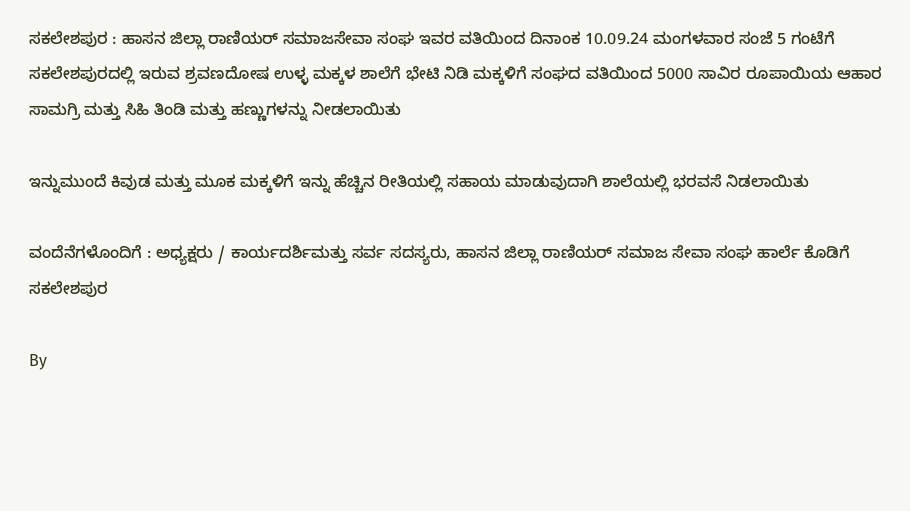ಸಕಲೇಶಪುರ : ಹಾಸನ ಜಿಲ್ಲಾ ರಾಣಿಯರ್ ಸಮಾಜಸೇವಾ ಸಂಘ ಇವರ ವತಿಯಿಂದ ದಿನಾಂಕ 10.09.24 ಮಂಗಳವಾರ ಸಂಜೆ 5 ಗಂಟೆಗೆ ಸಕಲೇಶಪುರದಲ್ಲಿ ಇರುವ ಶ್ರವಣದೋಷ ಉಳ್ಳ ಮಕ್ಕಳ ಶಾಲೆಗೆ ಭೇಟಿ ನಿಡಿ ಮಕ್ಕಳಿಗೆ ಸಂಘದ ವತಿಯಿಂದ 5000 ಸಾವಿರ ರೂಪಾಯಿಯ ಆಹಾರ ಸಾಮಗ್ರಿ ಮತ್ತು ಸಿಹಿ ತಿಂಡಿ ಮತ್ತು ಹಣ್ಣುಗಳನ್ನು ನೀಡಲಾಯಿತು

ಇನ್ನುಮುಂದೆ ಕಿವುಡ ಮತ್ತು ಮೂಕ ಮಕ್ಕಳಿಗೆ ಇನ್ನು ಹೆಚ್ಚಿನ ರೀತಿಯಲ್ಲಿ ಸಹಾಯ ಮಾಡುವುದಾಗಿ ಶಾಲೆಯಲ್ಲಿ ಭರವಸೆ ನಿಡಲಾಯಿತು

ವಂದೆನೆಗಳೊಂದಿಗೆ : ಅಧ್ಯಕ್ಷರು / ಕಾರ್ಯದರ್ಶಿಮತ್ತು ಸರ್ವ ಸದಸ್ಯರು, ಹಾಸನ ಜಿಲ್ಲಾ ರಾಣಿಯರ್ ಸಮಾಜ ಸೇವಾ ಸಂಘ ಹಾರ್ಲೆ ಕೊಡಿಗೆ ಸಕಲೇಶಪುರ

By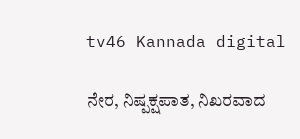tv46 Kannada digital

ನೇರ, ನಿಷ್ಪಕ್ಷಪಾತ, ನಿಖರವಾದ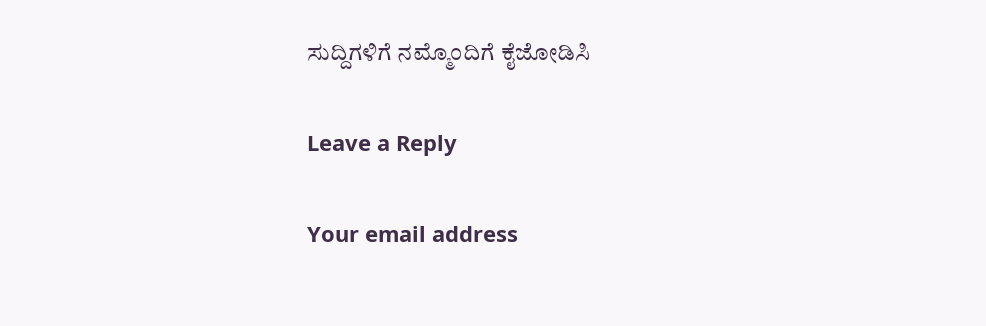ಸುದ್ದಿಗಳಿಗೆ ನಮ್ಮೊಂದಿಗೆ ಕೈಜೋಡಿಸಿ

Leave a Reply

Your email address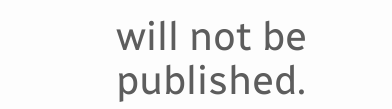will not be published.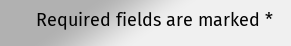Required fields are marked *